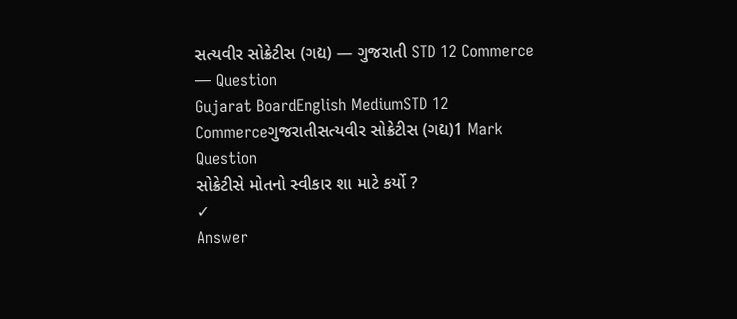સત્યવીર સોક્રેટીસ (ગદ્ય) — ગુજરાતી STD 12 Commerce — Question
Gujarat BoardEnglish MediumSTD 12 Commerceગુજરાતીસત્યવીર સોક્રેટીસ (ગદ્ય)1 Mark
Question
સોક્રેટીસે મોતનો સ્વીકાર શા માટે કર્યો ?
✓
Answer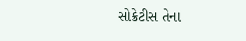સોક્રેટીસ તેના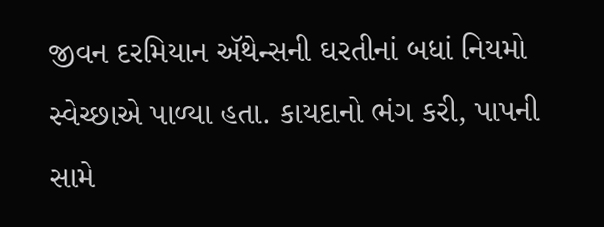જીવન દરમિયાન ઍથેન્સની ઘરતીનાં બધાં નિયમો સ્વેચ્છાએ પાળ્યા હતા. કાયદાનો ભંગ કરી, પાપની સામે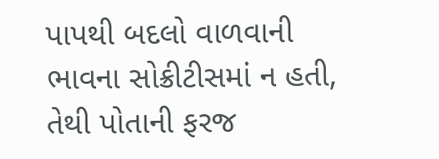પાપથી બદલો વાળવાની ભાવના સોક્રીટીસમાં ન હતી, તેથી પોતાની ફરજ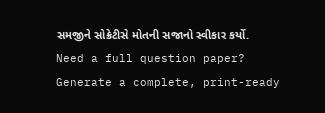સમજીને સોક્રેટીસે મોતની સજાનો સ્વીકાર કર્યો.
Need a full question paper?
Generate a complete, print-ready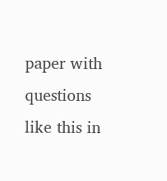paper with questions like this in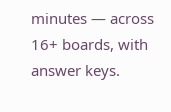minutes — across 16+ boards, with answer keys.